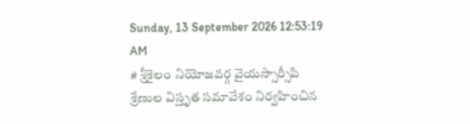Sunday, 13 September 2026 12:53:19 AM
# శ్రీశైలం నియోజవర్గ వైయస్సార్సీపి శ్రేణుల విస్తృత సమావేశం నిర్వహించిన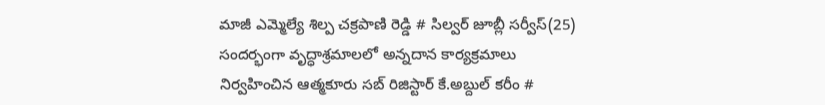మాజీ ఎమ్మెల్యే శిల్ప చక్రపాణి రెడ్డి # సిల్వర్ జూబ్లీ సర్వీస్(25) సందర్భంగా వృద్ధాశ్రమాలలో అన్నదాన కార్యక్రమాలు నిర్వహించిన ఆత్మకూరు సబ్ రిజిస్టార్ కే.అబ్దుల్ కరీం #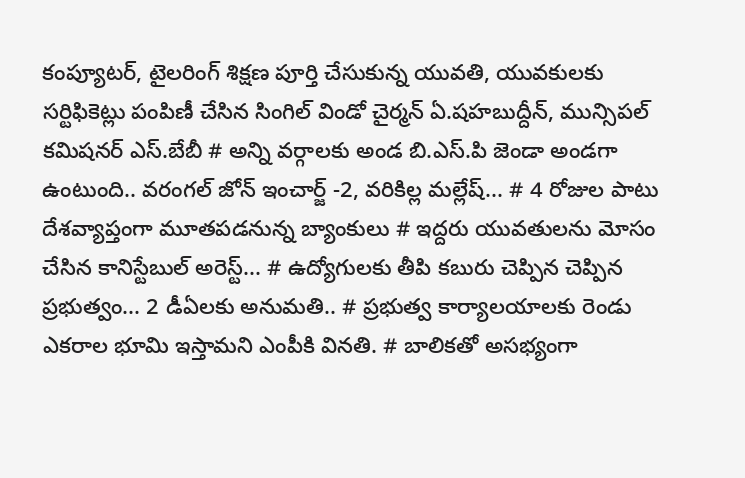కంప్యూటర్, టైలరింగ్ శిక్షణ పూర్తి చేసుకున్న యువతి, యువకులకు సర్టిఫికెట్లు పంపిణీ చేసిన సింగిల్ విండో చైర్మన్ ఏ.షహబుద్దీన్, మున్సిపల్ కమిషనర్ ఎస్.బేబీ # అన్ని వర్గాలకు అండ బి.ఎస్.పి జెండా అండగా ఉంటుంది.. వరంగల్ జోన్ ఇంచార్జ్ -2, వరికిల్ల మల్లేష్... # 4 రోజుల పాటు దేశవ్యాప్తంగా మూతపడనున్న బ్యాంకులు # ఇద్దరు యువతులను మోసం చేసిన కానిస్టేబుల్ అరెస్ట్... # ఉద్యోగులకు తీపి కబురు చెప్పిన చెప్పిన ప్రభుత్వం... 2 డీఏలకు అనుమతి.. # ప్రభుత్వ కార్యాలయాలకు రెండు ఎకరాల భూమి ఇస్తామని ఎంపీకి వినతి. # బాలికతో అసభ్యంగా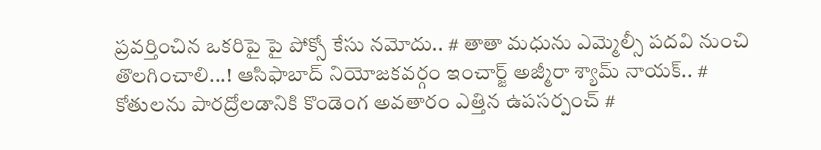ప్రవర్తించిన ఒకరిపై పై పోక్సో కేసు నమోదు.. # తాతా మధును ఎమ్మెల్సీ పదవి నుంచి తొలగించాలి...! ఆసిఫాబాద్ నియోజకవర్గం ఇంచార్జ్ అజ్మీరా శ్యామ్ నాయక్.. # కోతులను పారద్రోలడానికి కొండెంగ అవతారం ఎత్తిన ఉపసర్పంచ్ #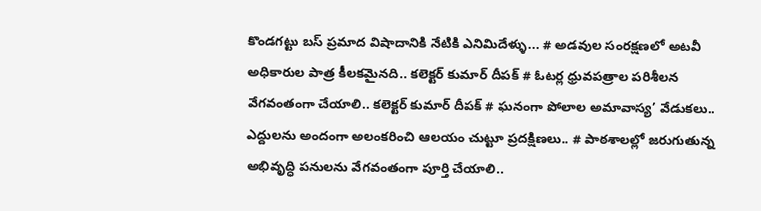కొండగట్టు బస్ ప్రమాద విషాదానికి నేటికి ఎనిమిదేళ్ళు... # అడవుల సంరక్షణలో అటవీ అధికారుల పాత్ర కీలకమైనది.. కలెక్టర్ కుమార్ దీపక్ # ఓటర్ల ధ్రువపత్రాల పరిశీలన వేగవంతంగా చేయాలి.. కలెక్టర్ కుమార్ దీపక్ # ఘనంగా పోలాల అమావాస్య’ వేడుకలు.. ఎద్దులను అందంగా అలంకరించి ఆలయం చుట్టూ ప్రదక్షిణలు.. # పాఠశాలల్లో జరుగుతున్న అభివృద్ధి పనులను వేగవంతంగా పూర్తి చేయాలి..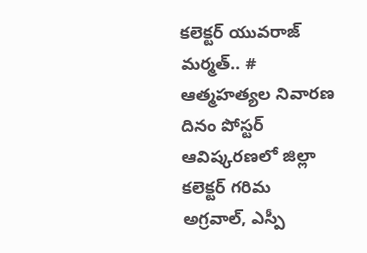కలెక్టర్ యువరాజ్ మర్మత్.. # ఆత్మహత్యల నివారణ దినం పోస్టర్ ఆవిష్కరణలో జిల్లా కలెక్టర్ గరిమ అగ్రవాల్, ఎస్పీ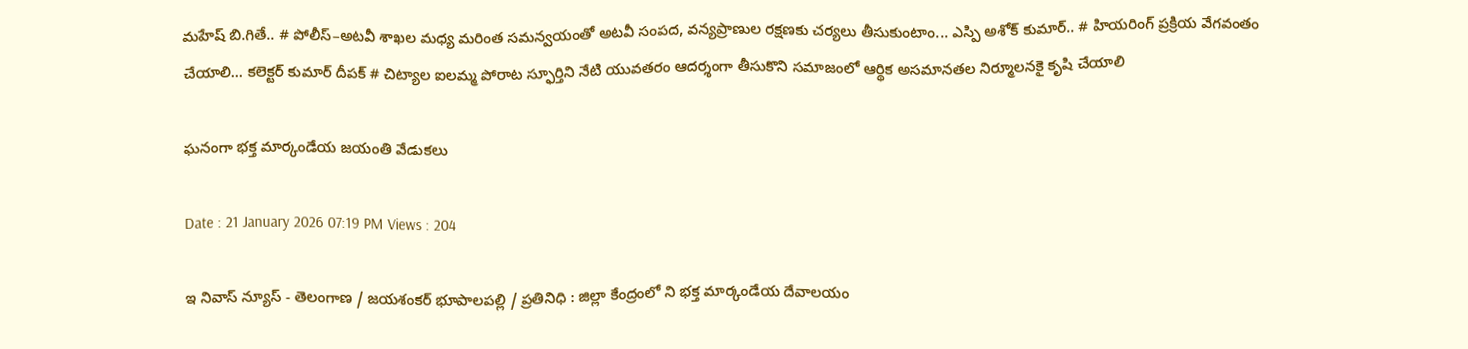మహేష్ బి.గితే.. # పోలీస్–అటవీ శాఖల మధ్య మరింత సమన్వయంతో అటవీ సంపద, వన్యప్రాణుల రక్షణకు చర్యలు తీసుకుంటాం... ఎస్పి అశోక్ కుమార్.. # హియరింగ్ ప్రక్రియ వేగవంతం చేయాలి... కలెక్టర్ కుమార్ దీపక్ # చిట్యాల ఐలమ్మ పోరాట స్ఫూర్తిని నేటి యువతరం ఆదర్శంగా తీసుకొని సమాజంలో ఆర్థిక అసమానతల నిర్మూలనకై కృషి చేయాలి

ఘనంగా భక్త మార్కండేయ జయంతి వేడుకలు

Date : 21 January 2026 07:19 PM Views : 204

ఇ నివాస్ న్యూస్ - తెలంగాణ / జయశంకర్ భూపాలపల్లి / ప్రతినిధి : జిల్లా కేంద్రంలో ని భక్త మార్కండేయ దేవాలయం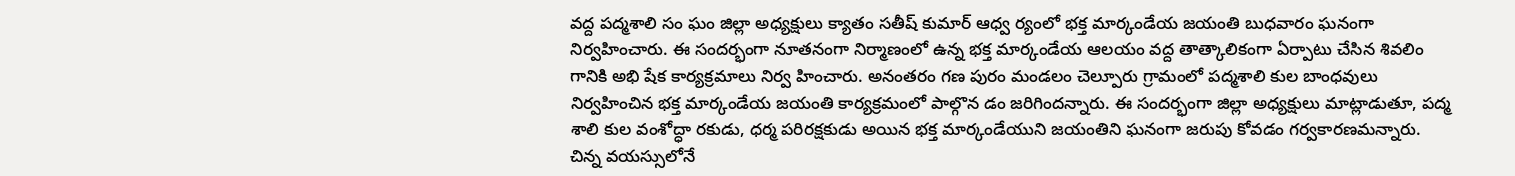వద్ద పద్మశాలి సం ఘం జిల్లా అధ్యక్షులు క్యాతం సతీష్ కుమార్ ఆధ్వ ర్యంలో భక్త మార్కండేయ జయంతి బుధవారం ఘనంగా నిర్వహించారు. ఈ సందర్భంగా నూతనంగా నిర్మాణంలో ఉన్న భక్త మార్కండేయ ఆలయం వద్ద తాత్కాలికంగా ఏర్పాటు చేసిన శివలిం గానికి అభి షేక కార్యక్రమాలు నిర్వ హించారు. అనంతరం గణ పురం మండలం చెల్పూరు గ్రామంలో పద్మశాలి కుల బాంధవులు నిర్వహించిన భక్త మార్కండేయ జయంతి కార్యక్రమంలో పాల్గొన డం జరిగిందన్నారు. ఈ సందర్భంగా జిల్లా అధ్యక్షులు మాట్లాడుతూ, పద్మ శాలి కుల వంశోద్ధా రకుడు, ధర్మ పరిరక్షకుడు అయిన భక్త మార్కండేయుని జయంతిని ఘనంగా జరుపు కోవడం గర్వకారణమన్నారు. చిన్న వయస్సులోనే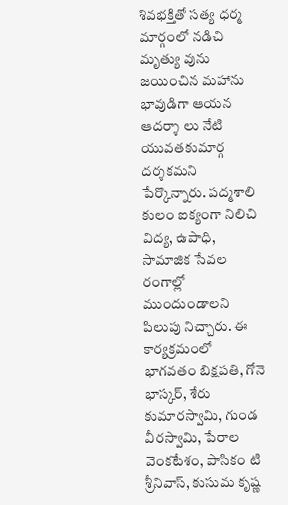శివభక్తితో సత్య ధర్మ మార్గంలో నడిచి మృత్యు వును జయించిన మహాను భావుడిగా ఆయన ఆదర్శా లు నేటి యువతకుమార్గ దర్శకమని పేర్కొన్నారు. పద్మశాలి కులం ఐక్యంగా నిలిచి విద్య, ఉపాధి, సామాజిక సేవల రంగాల్లో ముందుండాలని పిలుపు నిచ్చారు. ఈ కార్యక్రమంలో భాగవతం బిక్షపతి, గోనె భాస్కర్, శేరు కుమారస్వామి, గుండ వీరస్వామి, పేరాల వెంకటేశం, పాసికం టి శ్రీనివాస్, కుసుమ కృష్ణ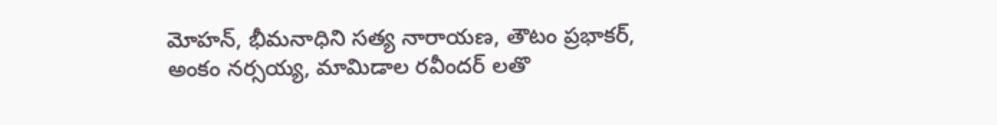మోహన్, భీమనాధిని సత్య నారాయణ, తౌటం ప్రభాకర్, అంకం నర్సయ్య, మామిడాల రవీందర్ లతొ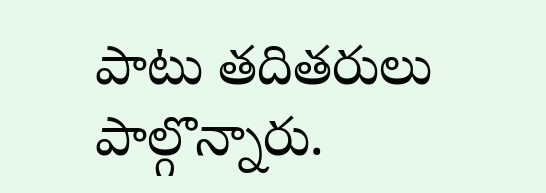పాటు తదితరులు పాల్గొన్నారు.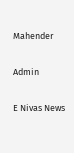Mahender

Admin

E Nivas News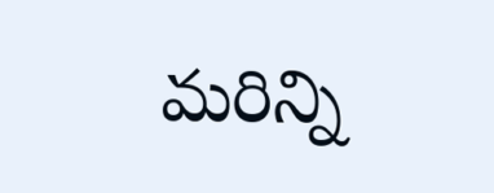మరిన్ని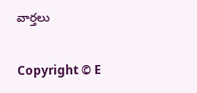వార్తలు

Copyright © E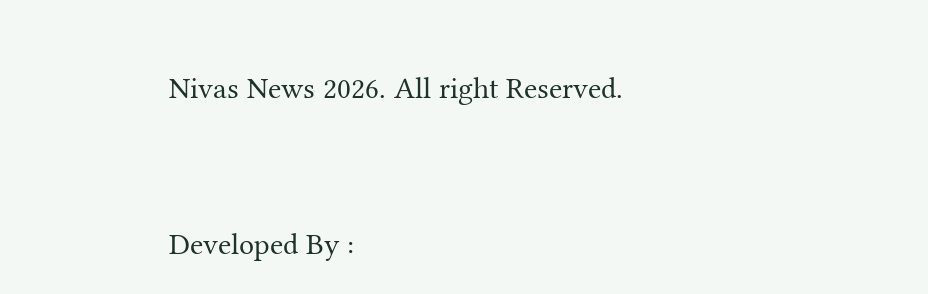Nivas News 2026. All right Reserved.



Developed By :